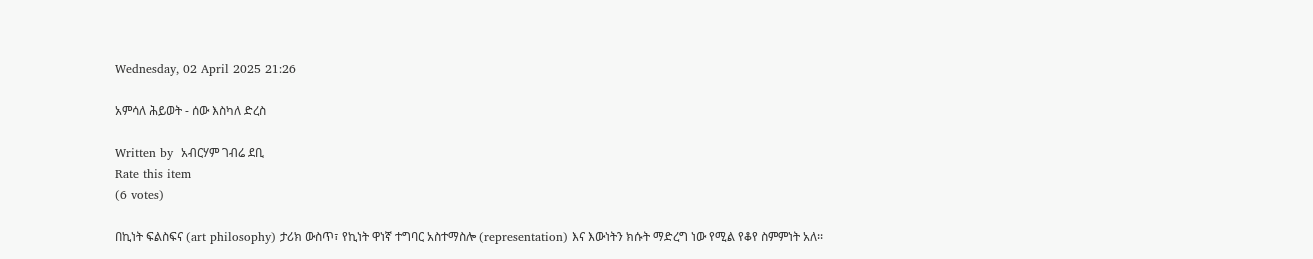Wednesday, 02 April 2025 21:26

አምሳለ ሕይወት - ሰው እስካለ ድረስ

Written by  አብርሃም ገብሬ ደቢ
Rate this item
(6 votes)

በኪነት ፍልስፍና (art philosophy) ታሪክ ውስጥ፣ የኪነት ዋነኛ ተግባር አስተማስሎ (representation) እና እውነትን ክሱት ማድረግ ነው የሚል የቆየ ስምምነት አለ፡፡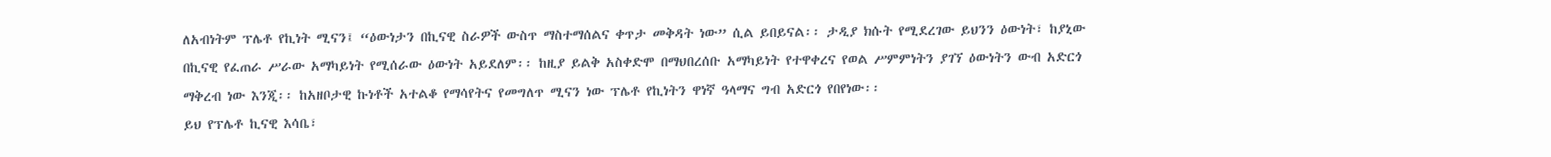ለአብነትም ፕሌቶ የኪነት ሚናን፤ “ዕውነታን በኪናዊ ስራዎች ውስጥ ማስተማሰልና ቀጥታ መቅዳት ነው” ሲል ይበይናል፡፡ ታዲያ ክሱት የሚደረገው ይህንን ዕውነት፣ ከያኒው በኪናዊ የፈጠራ ሥራው አማካይነት የሚሰራው ዕውነት አይደለም፡፡ ከዚያ ይልቅ አስቀድሞ በማህበረሰቡ አማካይነት የተዋቀረና የወል ሥምምነትን ያገኘ ዕውነትን ውብ አድርጎ ማቅረብ ነው እንጂ፡፡ ከአዘቦታዊ ኩነቶች አተልቆ የማሳየትና የመግለጥ ሚናን ነው ፕሌቶ የኪነትን ዋነኛ ዓላማና ግብ አድርጎ የበየነው፡፡
ይህ የፕሌቶ ኪናዊ እሳቤ፣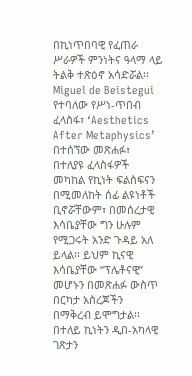በኪነጥበባዊ የፈጠራ ሥራዎች ምንነትና ዓላማ ላይ ትልቅ ተጽዕኖ አሳድሯል፡፡ Miguel de Beistegui የተባለው የሥነ-ጥበብ ፈላስፋ፣ ‘Aesthetics After Metaphysics’ በተሰኘው መጽሐፉ፣ በተለያዩ ፈላስፋዎች መካከል የኪነት ፍልስፍናን በሚመለከት ሰፊ ልዩነቶች ቢኖሯቸውም፣ በመሰረታዊ እሳቤያቸው ግን ሁሉም የሚጋሩት አንድ ጉዳይ አለ ይላል፡፡ ይህም ኪናዊ እሳቤያቸው “ፕሌቶናዊ” መሆኑን በመጽሐፉ ውስጥ በርካታ አስረጆችን በማቅረብ ይሞግታል፡፡ በተለይ ኪነትን ዲበ-አካላዊ ገጽታን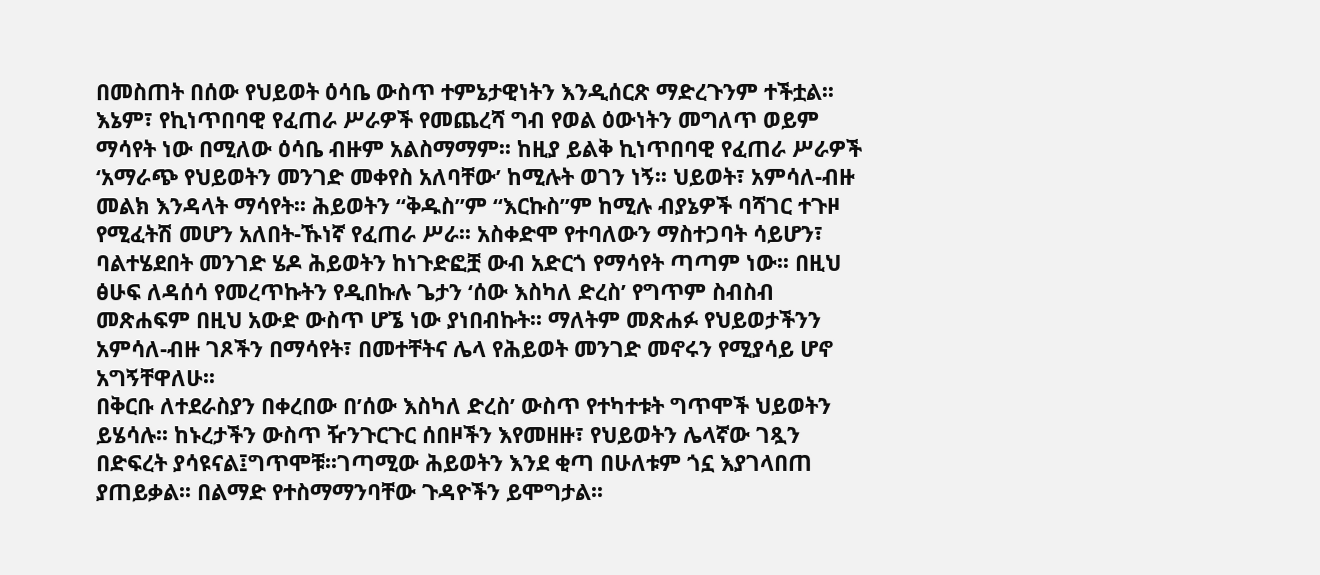በመስጠት በሰው የህይወት ዕሳቤ ውስጥ ተምኔታዊነትን እንዲሰርጽ ማድረጉንም ተችቷል፡፡
እኔም፣ የኪነጥበባዊ የፈጠራ ሥራዎች የመጨረሻ ግብ የወል ዕውነትን መግለጥ ወይም ማሳየት ነው በሚለው ዕሳቤ ብዙም አልስማማም፡፡ ከዚያ ይልቅ ኪነጥበባዊ የፈጠራ ሥራዎች ‘አማራጭ የህይወትን መንገድ መቀየስ አለባቸው’ ከሚሉት ወገን ነኝ፡፡ ህይወት፣ አምሳለ-ብዙ መልክ እንዳላት ማሳየት፡፡ ሕይወትን “ቅዱስ”ም “እርኩስ”ም ከሚሉ ብያኔዎች ባሻገር ተጉዞ የሚፈትሽ መሆን አለበት-ኹነኛ የፈጠራ ሥራ፡፡ አስቀድሞ የተባለውን ማስተጋባት ሳይሆን፣ ባልተሄደበት መንገድ ሄዶ ሕይወትን ከነጉድፎቿ ውብ አድርጎ የማሳየት ጣጣም ነው፡፡ በዚህ ፅሁፍ ለዳሰሳ የመረጥኩትን የዲበኩሉ ጌታን ‘ሰው እስካለ ድረስ’ የግጥም ስብስብ መጽሐፍም በዚህ አውድ ውስጥ ሆኜ ነው ያነበብኩት፡፡ ማለትም መጽሐፉ የህይወታችንን አምሳለ-ብዙ ገጾችን በማሳየት፣ በመተቸትና ሌላ የሕይወት መንገድ መኖሩን የሚያሳይ ሆኖ አግኝቸዋለሁ፡፡
በቅርቡ ለተደራስያን በቀረበው በ’ሰው እስካለ ድረስ’ ውስጥ የተካተቱት ግጥሞች ህይወትን ይሄሳሉ፡፡ ከኑረታችን ውስጥ ዥንጉርጉር ሰበዞችን እየመዘዙ፣ የህይወትን ሌላኛው ገጿን በድፍረት ያሳዩናል፤ግጥሞቹ፡፡ገጣሚው ሕይወትን እንደ ቂጣ በሁለቱም ጎኗ እያገላበጠ ያጠይቃል፡፡ በልማድ የተስማማንባቸው ጉዳዮችን ይሞግታል፡፡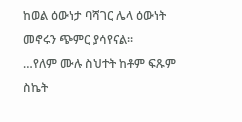ከወል ዕውነታ ባሻገር ሌላ ዕውነት መኖሩን ጭምር ያሳየናል፡፡
…የለም ሙሉ ስህተት ከቶም ፍጹም ስኬት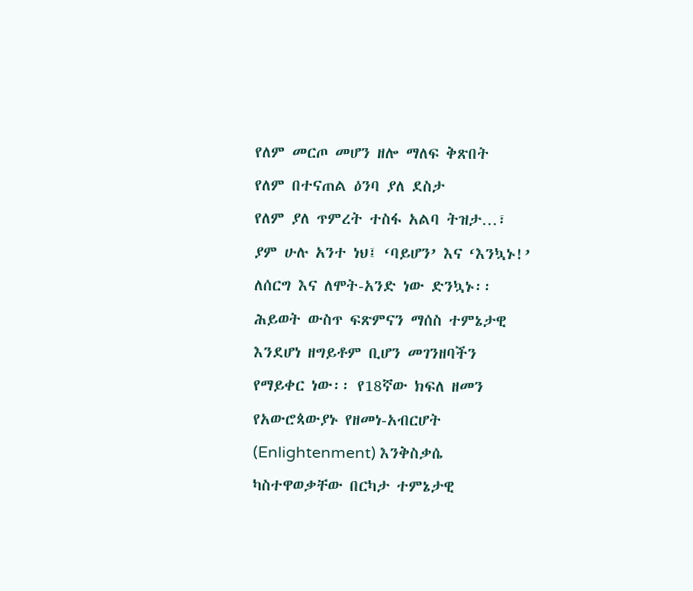የለም መርጦ መሆን ዘሎ ማለፍ ቅጽበት
የለም በተናጠል ዕንባ ያለ ደስታ
የለም ያለ ጥምረት ተስፋ አልባ ትዝታ…፣
ያም ሁሉ አንተ ነህ፤ ‘ባይሆን’ እና ‘እንኳኑ!’
ለሰርግ እና ለሞት-አንድ ነው ድንኳኑ፡፡
ሕይወት ውስጥ ፍጽምናን ማሰስ ተምኔታዊ እንደሆነ ዘግይቶም ቢሆን መገንዘባችን የማይቀር ነው፡፡ የ18ኛው ክፍለ ዘመን የአውሮጳውያኑ የዘመነ-አብርሆት (Enlightenment) እንቅስቃሴ ካስተዋወቃቸው በርካታ ተምኔታዊ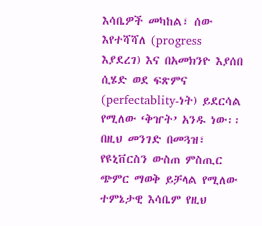እሳቤዎች መካከል፣ ሰው እየተሻሻለ (progress እያደረገ) እና በአመክንዮ እያሰበ ሲሄድ ወደ ፍጽምና (perfectablity-ነት) ይደርሳል የሚለው ‘ቅዠት’ አንዱ ነው፡፡ በዚህ መንገድ በመጓዝ፣ የዩኒቨርስን ውስጠ ምስጢር ጭምር ማወቅ ይቻላል የሚለው ተምኔታዊ እሳቤም የዚህ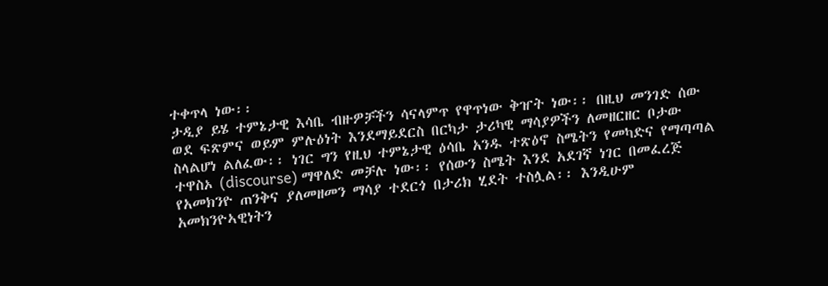ተቀጥላ ነው፡፡
ታዲያ ይሄ ተምኔታዊ እሳቤ ብዙዎቻችን ሳናላምጥ የዋጥነው ቅዠት ነው፡፡ በዚህ መንገድ ሰው ወደ ፍጽምና ወይም ምሉዕነት እንደማይደርስ በርካታ ታሪካዊ ማሳያዎችን ለመዘርዘር ቦታው ስላልሆነ ልለፈው፡፡ ነገር ግን የዚህ ተምኔታዊ ዕሳቤ አንዱ ተጽዕኖ ስሜትን የመካድና የማጣጣል ተዋስኦ (discourse) ማዋለድ መቻሉ ነው፡፡ የሰውን ስሜት እንደ አደገኛ ነገር በመፈረጅ የአመክንዮ ጠንቅና ያለመዘመን ማሳያ ተደርጎ በታሪክ ሂደት ተስሏል፡፡ እንዲሁም አመክንዮኣዊነትን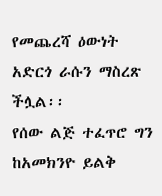የመጨረሻ ዕውነት አድርጎ ራሱን ማስረጽ ችሏል፡፡
የሰው ልጅ ተፈጥሮ ግን ከአመክንዮ ይልቅ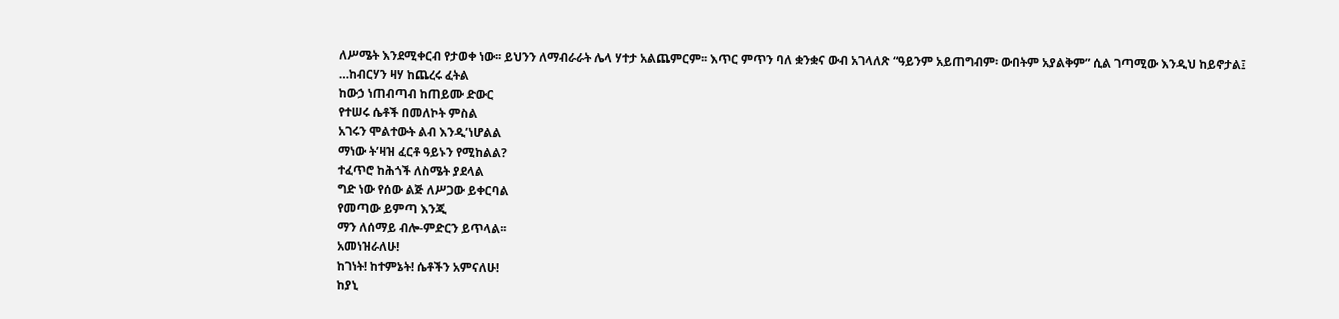ለሥሜት እንደሚቀርብ የታወቀ ነው፡፡ ይህንን ለማብራራት ሌላ ሃተታ አልጨምርም፡፡ እጥር ምጥን ባለ ቋንቋና ውብ አገላለጽ “ዓይንም አይጠግብም፡ ውበትም አያልቅም” ሲል ገጣሚው እንዲህ ከይኖታል፤
…ከብርሃን ዛሃ ከጨረሩ ፈትል
ከውኃ ነጠብጣብ ከጠይሙ ድውር
የተሠሩ ሴቶች በመለኮት ምስል
አገሩን ሞልተውት ልብ እንዲ’ነሆልል
ማነው ት’ዛዝ ፈርቶ ዓይኑን የሚከልል?
ተፈጥሮ ከሕጎች ለስሜት ያደላል
ግድ ነው የሰው ልጅ ለሥጋው ይቀርባል
የመጣው ይምጣ እንጂ
ማን ለሰማይ ብሎ-ምድርን ይጥላል፡፡
አመነዝራለሁ!
ከገነት! ከተምኔት! ሴቶችን አምናለሁ!
ከያኒ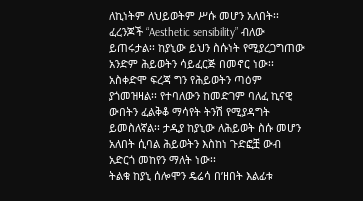ለኪነትም ለህይወትም ሥሱ መሆን አለበት፡፡ ፈረንጆች “Aesthetic sensibility” ብለው ይጠሩታል፡፡ ከያኒው ይህን ስሱነት የሚያረጋግጠው አንድም ሕይወትን ሳይፈርጅ በመኖር ነው፡፡ አስቀድሞ ፍረጃ ግን የሕይወትን ጣዕም ያጎመዝዛል፡፡ የተባለውን ከመድገም ባለፈ ኪናዊ ውበትን ፈልቅቆ ማሳየት ትንሽ የሚያዳግት ይመስለኛል፡፡ ታዲያ ከያኒው ለሕይወት ስሱ መሆን አለበት ሲባል ሕይወትን እስከነ ጉድፎቿ ውብ አድርጎ መከየን ማለት ነው፡፡
ትልቁ ከያኒ ሰሎሞን ዴሬሳ በ’ዘበት እልፊቱ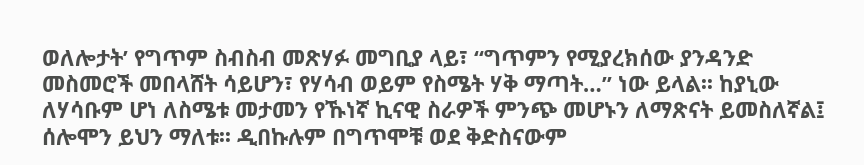ወለሎታት’ የግጥም ስብስብ መጽሃፉ መግቢያ ላይ፣ “ግጥምን የሚያረክሰው ያንዳንድ መስመሮች መበላሸት ሳይሆን፣ የሃሳብ ወይም የስሜት ሃቅ ማጣት…” ነው ይላል፡፡ ከያኒው ለሃሳቡም ሆነ ለስሜቱ መታመን የኹነኛ ኪናዊ ስራዎች ምንጭ መሆኑን ለማጽናት ይመስለኛል፤ ሰሎሞን ይህን ማለቱ፡፡ ዲበኩሉም በግጥሞቹ ወደ ቅድስናውም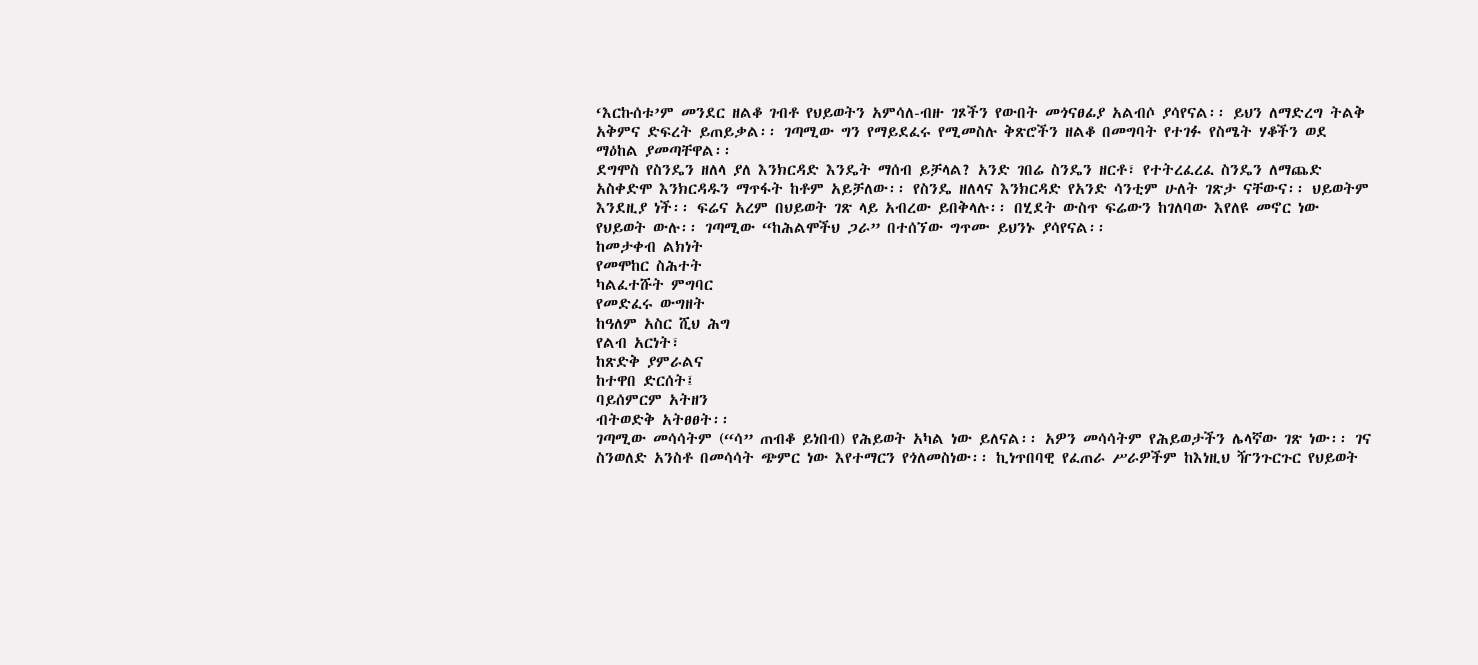‘እርኩሰቱ’ም መንደር ዘልቆ ገብቶ የህይወትን አምሳለ-ብዙ ገጾችን የውበት መጎናፀፊያ አልብሶ ያሳየናል፡፡ ይህን ለማድረግ ትልቅ አቅምና ድፍረት ይጠይቃል፡፡ ገጣሚው ግን የማይደፈሩ የሚመስሉ ቅጽሮችን ዘልቆ በመግባት የተገፉ የስሜት ሃቆችን ወደ ማዕከል ያመጣቸዋል፡፡
ደግሞስ የስንዴን ዘለላ ያለ እንክርዳድ እንዴት ማሰብ ይቻላል? አንድ ገበሬ ስንዴን ዘርቶ፣ የተትረፈረፈ ስንዴን ለማጨድ አስቀድሞ እንክርዳዱን ማጥፋት ከቶም አይቻለው፡፡ የስንዴ ዘለላና እንክርዳድ የአንድ ሳንቲም ሁለት ገጽታ ናቸውና፡፡ ህይወትም እንደዚያ ነች፡፡ ፍሬና አረም በህይወት ገጽ ላይ አብረው ይበቅላሉ፡፡ በሂደት ውስጥ ፍሬውን ከገለባው እየለዩ መኖር ነው የህይወት ውሉ፡፡ ገጣሚው “ከሕልሞችህ ጋራ” በተሰኘው ግጥሙ ይህንኑ ያሳየናል፡፡
ከመታቀብ ልክነት
የመሞከር ስሕተት
ካልፈተሹት ምግባር
የመድፈሩ ውግዘት
ከዓለም አስር ሺህ ሕግ
የልብ አርነት፣
ከጽድቅ ያምራልና
ከተዋበ ድርሰት፤
ባይሰምርም አትዘን
ብትወድቅ አትፀፀት፡፡
ገጣሚው መሳሳትም (“ሳ” ጠብቆ ይነበብ) የሕይወት አካል ነው ይለናል፡፡ አዎን መሳሳትም የሕይወታችን ሌላኛው ገጽ ነው፡፡ ገና ስንወለድ አንስቶ በመሳሳት ጭምር ነው እየተማርን የጎለመስነው፡፡ ኪነጥበባዊ የፈጠራ ሥራዎችም ከእነዚህ ዥንጉርጉር የህይወት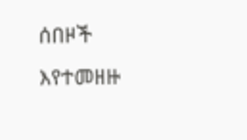ሰበዞች እየተመዘዙ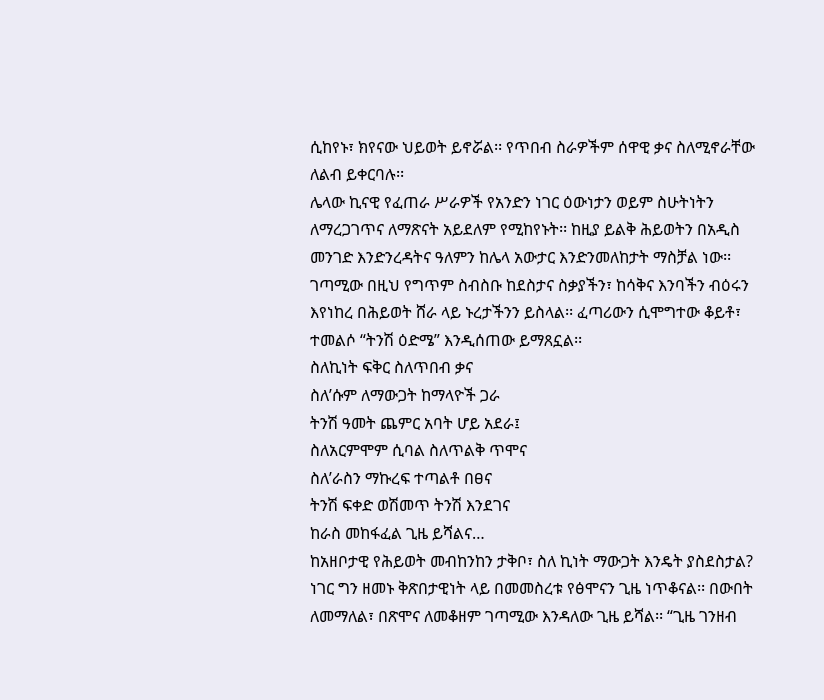ሲከየኑ፣ ክየናው ህይወት ይኖሯል፡፡ የጥበብ ስራዎችም ሰዋዊ ቃና ስለሚኖራቸው ለልብ ይቀርባሉ፡፡
ሌላው ኪናዊ የፈጠራ ሥራዎች የአንድን ነገር ዕውነታን ወይም ስሁትነትን ለማረጋገጥና ለማጽናት አይደለም የሚከየኑት፡፡ ከዚያ ይልቅ ሕይወትን በአዲስ መንገድ እንድንረዳትና ዓለምን ከሌላ አውታር እንድንመለከታት ማስቻል ነው፡፡ ገጣሚው በዚህ የግጥም ስብስቡ ከደስታና ስቃያችን፣ ከሳቅና እንባችን ብዕሩን እየነከረ በሕይወት ሸራ ላይ ኑረታችንን ይስላል፡፡ ፈጣሪውን ሲሞግተው ቆይቶ፣ ተመልሶ “ትንሽ ዕድሜ” እንዲሰጠው ይማጸኗል፡፡
ስለኪነት ፍቅር ስለጥበብ ቃና
ስለ’ሱም ለማውጋት ከማላዮች ጋራ
ትንሽ ዓመት ጨምር አባት ሆይ አደራ፤
ስለአርምሞም ሲባል ስለጥልቅ ጥሞና
ስለ’ራስን ማኩረፍ ተጣልቶ በፀና
ትንሽ ፍቀድ ወሽመጥ ትንሽ እንደገና
ከራስ መከፋፈል ጊዜ ይሻልና…
ከአዘቦታዊ የሕይወት መብከንከን ታቅቦ፣ ስለ ኪነት ማውጋት እንዴት ያስደስታል? ነገር ግን ዘመኑ ቅጽበታዊነት ላይ በመመስረቱ የፅሞናን ጊዜ ነጥቆናል፡፡ በውበት ለመማለል፣ በጽሞና ለመቆዘም ገጣሚው እንዳለው ጊዜ ይሻል፡፡ “ጊዜ ገንዘብ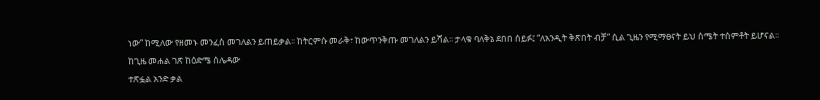ነው” ከሚለው የዘመኑ መንፈስ መገለልን ይጠይቃል፡፡ ከትርምሱ መራቅ፣ ከውጥንቅጡ መገለልን ይሻል፡፡ ታላቁ ባለቅኔ ደበበ ሰይፉ፤ “ለአንዲት ቅጽበት ብቻ” ሲል ጊዜን የሚማፀናት ይህ ስሜት ተሰምቶት ይሆናል፡፡
ከጊዜ መሐል ገጽ ከዕድሜ ሰሌዳው
ተጽፏል አንድ ቃል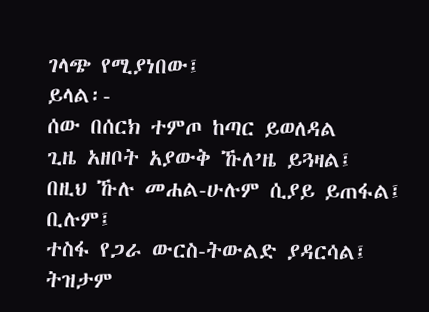ገላጭ የሚያነበው፤
ይላል፡-
ሰው በሰርክ ተምጦ ከጣር ይወለዳል
ጊዜ አዘቦት አያውቅ ኹለ’ዜ ይጓዛል፤
በዚህ ኹሉ መሐል-ሁሉም ሲያይ ይጠፋል፤
ቢሉም፤
ተስፋ የጋራ ውርስ-ትውልድ ያዳርሳል፤
ትዝታም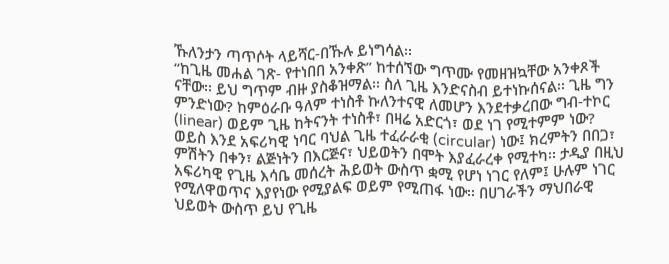ኹለንታን ጣጥሶት ላይሻር-በኹሉ ይነግሳል፡፡
“ከጊዜ መሐል ገጽ- የተነበበ አንቀጽ” ከተሰኘው ግጥሙ የመዘዝኳቸው አንቀጾች ናቸው፡፡ ይህ ግጥም ብዙ ያስቆዝማል፡፡ ስለ ጊዜ እንድናስብ ይተነኩሰናል፡፡ ጊዜ ግን ምንድነው? ከምዕራቡ ዓለም ተነስቶ ኩለንተናዊ ለመሆን እንደተቃረበው ግብ-ተኮር (linear) ወይም ጊዜ ከትናንት ተነስቶ፣ በዛሬ አድርጎ፣ ወደ ነገ የሚተምም ነው? ወይስ እንደ አፍሪካዊ ነባር ባህል ጊዜ ተፈራራቂ (circular) ነው፤ ክረምትን በበጋ፣ ምሽትን በቀን፣ ልጅነትን በእርጅና፣ ህይወትን በሞት እያፈራረቀ የሚተካ፡፡ ታዲያ በዚህ አፍሪካዊ የጊዜ እሳቤ መሰረት ሕይወት ውስጥ ቋሚ የሆነ ነገር የለም፤ ሁሉም ነገር የሚለዋወጥና እያየነው የሚያልፍ ወይም የሚጠፋ ነው፡፡ በሀገራችን ማህበራዊ ህይወት ውስጥ ይህ የጊዜ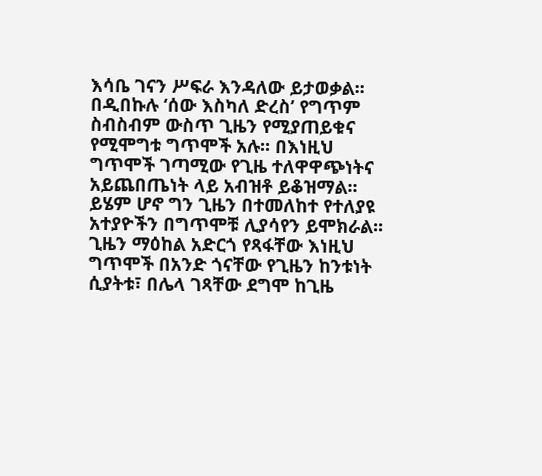እሳቤ ገናን ሥፍራ እንዳለው ይታወቃል፡፡
በዲበኩሉ ‘ሰው እስካለ ድረስ’ የግጥም ስብስብም ውስጥ ጊዜን የሚያጠይቁና የሚሞግቱ ግጥሞች አሉ፡፡ በእነዚህ ግጥሞች ገጣሚው የጊዜ ተለዋዋጭነትና አይጨበጤነት ላይ አብዝቶ ይቆዝማል፡፡ ይሄም ሆኖ ግን ጊዜን በተመለከተ የተለያዩ አተያዮችን በግጥሞቹ ሊያሳየን ይሞክራል፡፡ ጊዜን ማዕከል አድርጎ የጻፋቸው እነዚህ ግጥሞች በአንድ ጎናቸው የጊዜን ከንቱነት ሲያትቱ፣ በሌላ ገጻቸው ደግሞ ከጊዜ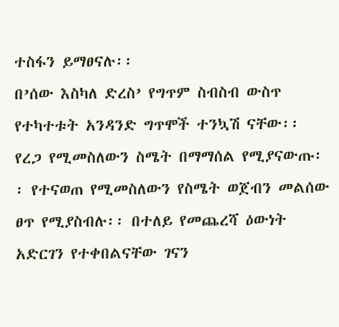ተስፋን ይማፀናሉ፡፡
በ’ሰው እስካለ ድረስ’ የግጥም ስብስብ ውስጥ የተካተቱት አንዳንድ ግጥሞች ተንኳሽ ናቸው፡፡ የረጋ የሚመስለውን ስሜት በማማሰል የሚያናውጡ፡፡ የተናወጠ የሚመስለውን የስሜት ወጀብን መልሰው ፀጥ የሚያስብሉ፡፡ በተለይ የመጨረሻ ዕውነት አድርገን የተቀበልናቸው ገናን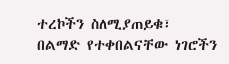ተረኮችን ስለሚያጠይቁ፣ በልማድ የተቀበልናቸው ነገሮችን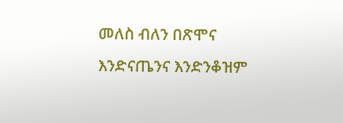መለስ ብለን በጽሞና እንድናጤንና እንድንቆዝም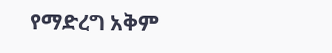የማድረግ አቅም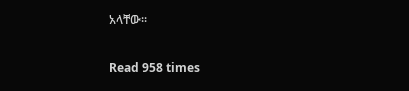አላቸው፡፡

Read 958 times